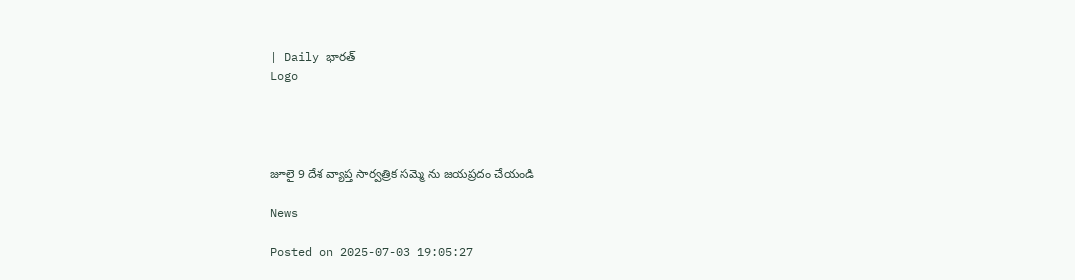| Daily భారత్
Logo




జూలై 9 దేశ వ్యాప్త సార్వత్రిక సమ్మె ను జయప్రదం చేయండి

News

Posted on 2025-07-03 19:05:27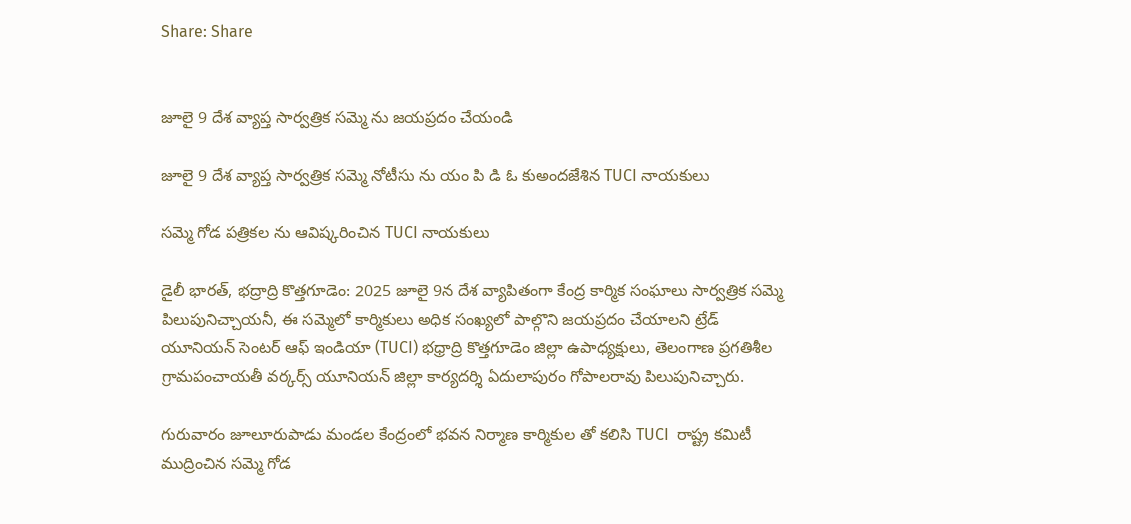Share: Share


జూలై 9 దేశ వ్యాప్త సార్వత్రిక సమ్మె ను జయప్రదం చేయండి

జూలై 9 దేశ వ్యాప్త సార్వత్రిక సమ్మె నోటీసు ను యం పి డి ఓ కుఅందజేశిన TUCI నాయకులు

సమ్మె గోడ పత్రికల ను ఆవిష్కరించిన TUCI నాయకులు

డైలీ భారత్, భద్రాద్రి కొత్తగూడెం: 2025 జూలై 9న దేశ వ్యాపితంగా కేంద్ర కార్మిక సంఘాలు సార్వత్రిక సమ్మె పిలుపునిచ్చాయనీ, ఈ సమ్మెలో కార్మికులు అధిక సంఖ్యలో పాల్గొని జయప్రదం చేయాలని ట్రేడ్ యూనియన్ సెంటర్ ఆఫ్ ఇండియా (TUCI) భధ్రాద్రి కొత్తగూడెం జిల్లా ఉపాధ్యక్షులు, తెలంగాణ ప్రగతిశీల గ్రామపంచాయతీ వర్కర్స్ యూనియన్ జిల్లా కార్యదర్శి ఏదులాపురం గోపాలరావు పిలుపునిచ్చారు.

గురువారం జూలూరుపాడు మండల కేంద్రంలో భవన నిర్మాణ కార్మికుల తో కలిసి TUCI  రాష్ట్ర కమిటీ ముద్రించిన సమ్మె గోడ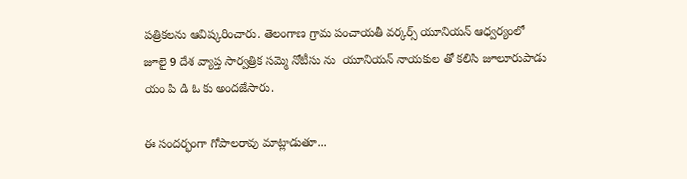పత్రికలను ఆవిష్కరించారు. తెలంగాణ గ్రామ పంచాయతీ వర్కర్స్ యూనియన్ ఆధ్వర్యంలో జూలై 9 దేశ వ్యాప్త సార్వత్రిక సమ్మె నోటీసు ను  యూనియన్ నాయకుల తో కలిసి జూలూరుపాడు యం పి డి ఓ కు అందజేసారు.

ఈ సందర్భంగా గోపాలరావు మాట్లాడుతూ...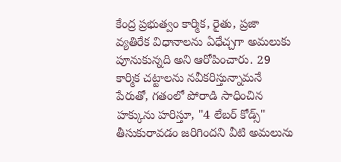కేంద్ర ప్రభుత్వం కార్మిక, రైతు, ప్రజా వ్యతిరేక విధానాలను ఏధేచ్చగా అమలుకు పూనుకున్నది అని ఆరోపించారు. 29 కార్మిక చట్టాలను నవీకరిస్తున్నామనే పేరుతో, గతంలో పోరాడి సాధించిన హక్కును హరిస్తూ, "4 లేబర్ కోడ్స్" తీసుకురావడం జరిగిందని వీటి అమలును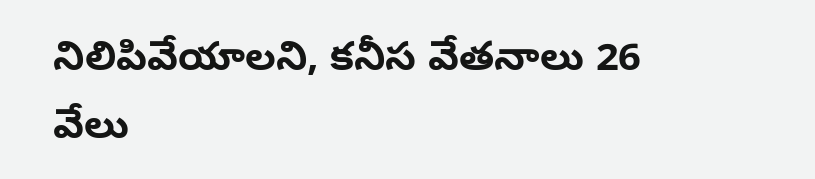నిలిపివేయాలని, కనీస వేతనాలు 26 వేలు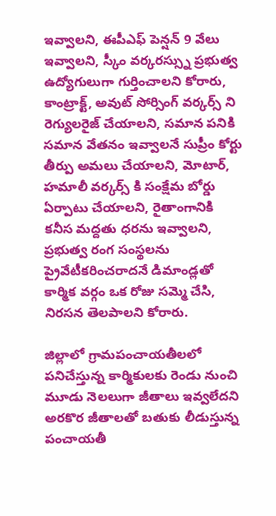ఇవ్వాలని, ఈపీఎఫ్ పెన్షన్ 9 వేలు ఇవ్వాలని, స్కీం వర్కరస్స్ను ప్రభుత్వ ఉద్యోగులుగా గుర్తించాలని కోరారు, కాంట్రాక్ట్, అవుట్ సోర్సింగ్ వర్కర్స్ ని రెగ్యులరైజ్ చేయాలని, సమాన పనికి సమాన వేతనం ఇవ్వాలనే సుప్రీం కోర్టు తీర్పు అమలు చేయాలని, మోటార్, హమాలీ వర్కర్స్ కి సంక్షేమ బోర్డు ఏర్పాటు చేయాలని, రైతాంగానికి కనీస మద్దతు ధరను ఇవ్వాలని, ప్రభుత్వ రంగ సంస్థలను ప్రైవేటీకరించరాదనే డిమాండ్లతో కార్మిక వర్గం ఒక రోజు సమ్మె చేసి, నిరసన తెలపాలని కోరారు.

జిల్లాలో గ్రామపంచాయతీలలో పనిచేస్తున్న కార్మికులకు రెండు నుంచి మూడు నెలలుగా జీతాలు ఇవ్వలేదని అరకొర జీతాలతో బతుకు లీడుస్తున్న పంచాయతీ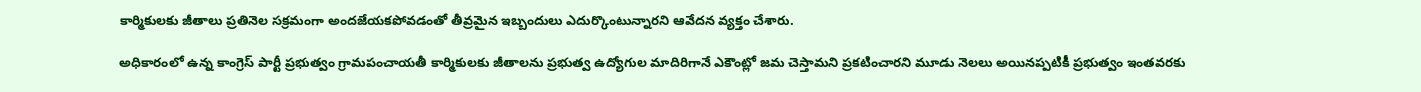కార్మికులకు జీతాలు ప్రతినెల సక్రమంగా అందజేయకపోవడంతో తీవ్రమైన ఇబ్బందులు ఎదుర్కొంటున్నారని ఆవేదన వ్యక్తం చేశారు.

అధికారంలో ఉన్న కాంగ్రెస్ పార్టీ ప్రభుత్వం గ్రామపంచాయతీ కార్మికులకు జీతాలను ప్రభుత్వ ఉద్యోగుల మాదిరిగానే ఎకౌంట్లో జమ చెస్తామని ప్రకటించారని మూడు నెలలు అయినప్పటికీ ప్రభుత్వం ఇంతవరకు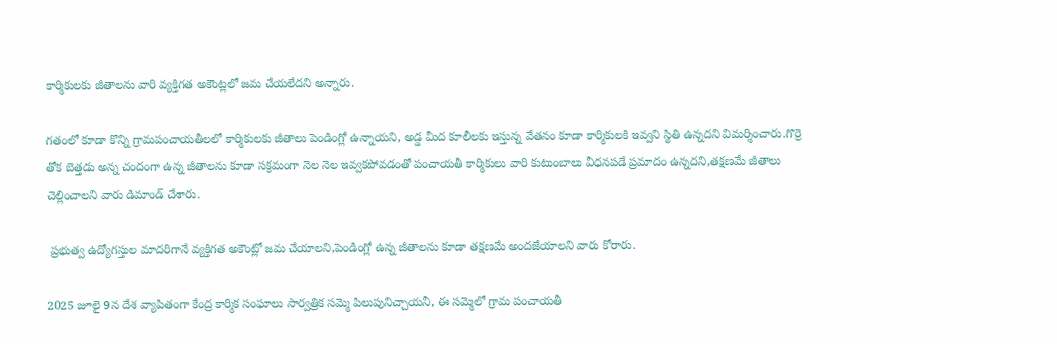కార్మికులకు జీతాలను వారి వ్యక్తిగత అకౌంట్లలో జమ చేయలేదని అన్నారు.

గతంలో కూడా కొన్ని గ్రామపంచాయతీలలో కార్మికులకు జీతాలు పెండింగ్లో ఉన్నాయని, అడ్డ మీద కూలీలకు ఇస్తున్న వేతనం కూడా కార్మికులకి ఇవ్వని స్థితి ఉన్నదని విమర్శించారు.గొర్రె తోక బెత్తడు అన్న చందంగా ఉన్న జీతాలను కూడా సక్రమంగా నెల నెల ఇవ్వకపోవడంతో పంచాయతీ కార్మికులు వారి కుటుంబాలు వీధనపడే ప్రమాదం ఉన్నదని,తక్షణమే జీతాలు చెల్లించాలని వారు డిమాండ్ చేశారు.

 ప్రభుత్వ ఉద్యోగస్తుల మాదరిగానే వ్యక్తిగత అకౌంట్లో జమ చేయాలని,పెండింగ్లో ఉన్న జీతాలను కూడా తక్షణమే అందజేయాలని వారు కోరారు.

2025 జూలై 9న దేశ వ్యాపితంగా కేంద్ర కార్మిక సంఘాలు సార్వత్రిక సమ్మె పిలుపునిచ్చాయనీ, ఈ సమ్మెలో గ్రామ పంచాయతీ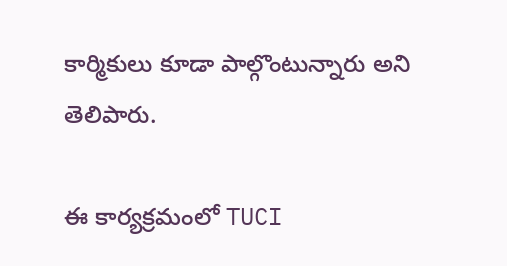కార్మికులు కూడా పాల్గొంటున్నారు అని  తెలిపారు.

ఈ కార్యక్రమంలో TUCI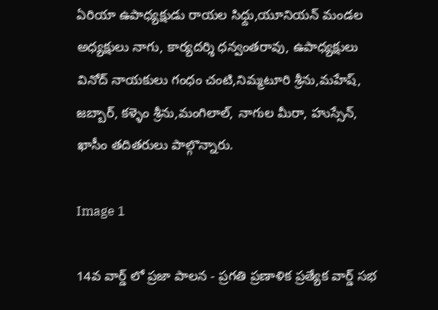ఏరియా ఉపాధ్యక్షుడు రాయల సిధ్దు,యూనియన్ మండల అధ్యక్షులు నాగు, కార్యదర్శి ధన్వంతరావు, ఉపాధ్యక్షులు వినోద్ నాయకులు గంధం చంటి,నిమ్మటూరి శ్రీను,మహేష్, జబ్బార్, కళ్ళెం శ్రీను,మంగిలాల్, నాగుల ‌మీరా, హుస్సేన్, ఖాసీం తదితరులు పాల్గొన్నారు.

Image 1

14వ వార్డ్ లో ప్రజా పాలన - ప్రగతి ప్రణాళిక ప్రత్యేక వార్డ్ సభ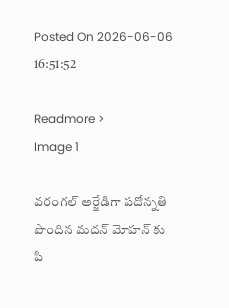Posted On 2026-06-06 16:51:52

Readmore >
Image 1

వరంగల్ అర్జేడిగా పదోన్నతి పొందిన మదన్ మోహన్ కు పి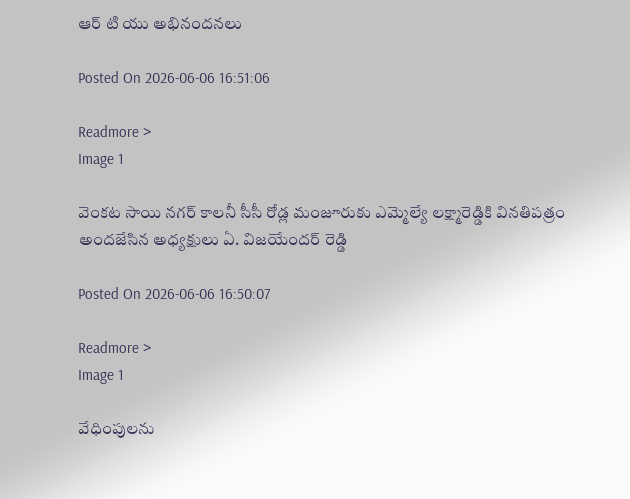ఆర్ టి యు అభినందనలు

Posted On 2026-06-06 16:51:06

Readmore >
Image 1

వెంకట సాయి నగర్ కాలనీ సీసీ రోడ్ల మంజూరుకు ఎమ్మెల్యే లక్ష్మారెడ్డికి వినతిపత్రం అందజేసిన అధ్యక్షులు ఏ. విజయేందర్ రెడ్డి

Posted On 2026-06-06 16:50:07

Readmore >
Image 1

వేధింపులను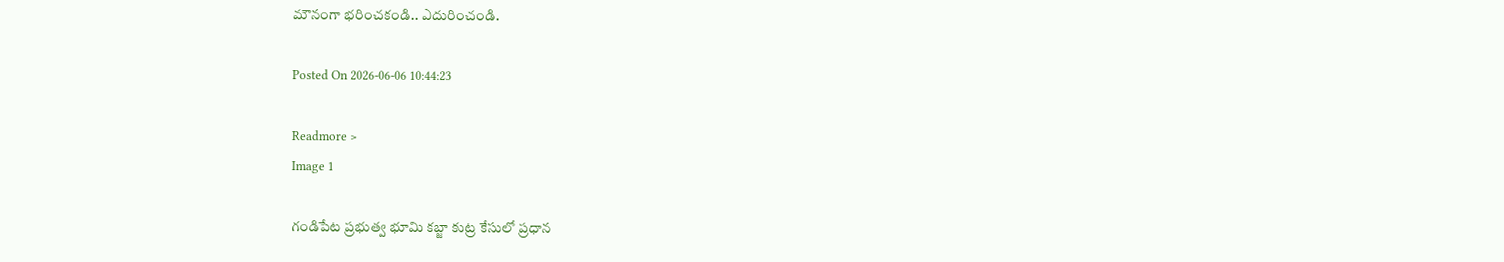మౌనంగా భరించకండి.. ఎదురించండి.

Posted On 2026-06-06 10:44:23

Readmore >
Image 1

గండిపేట ప్రభుత్వ భూమి కబ్జా కుట్ర కేసులో ప్రధాన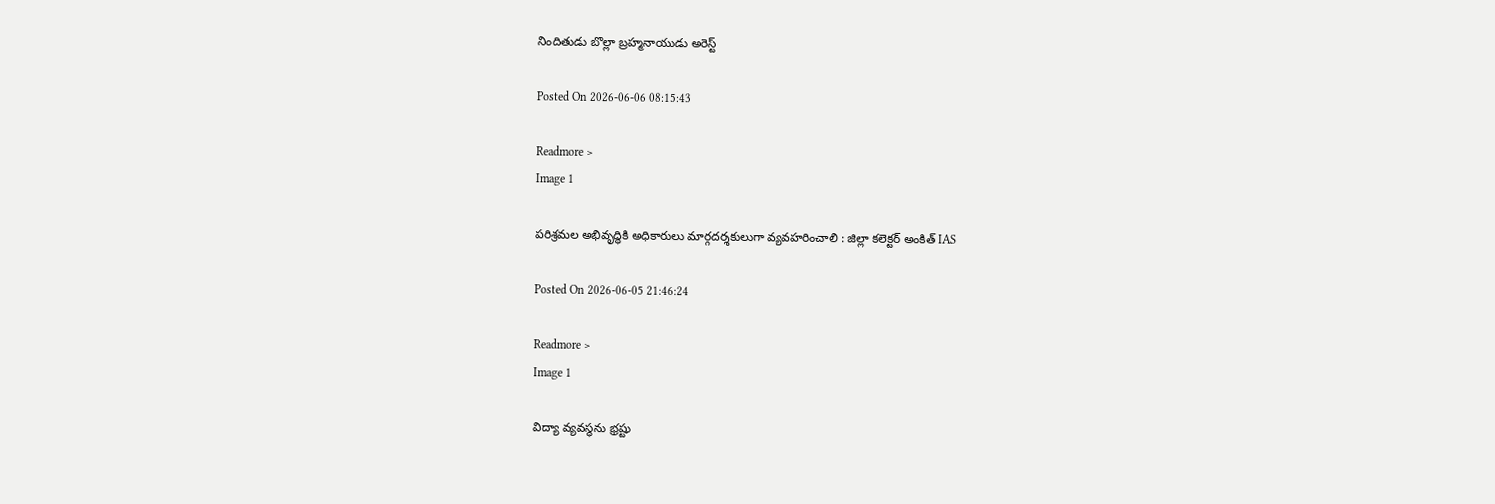నిందితుడు బొల్లా బ్రహ్మనాయుడు అరెస్ట్

Posted On 2026-06-06 08:15:43

Readmore >
Image 1

పరిశ్రమల అభివృద్ధికి అధికారులు మార్గదర్శకులుగా వ్యవహరించాలి : జిల్లా కలెక్టర్ అంకిత్ IAS

Posted On 2026-06-05 21:46:24

Readmore >
Image 1

విద్యా వ్యవస్థను భ్రష్టు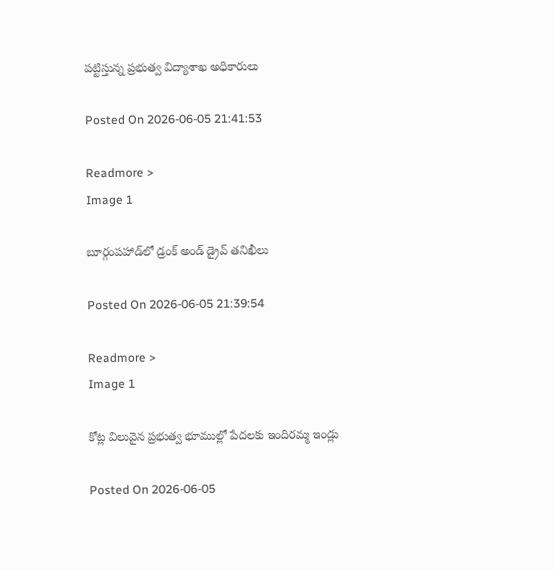పట్టిస్తున్న ప్రభుత్వ విద్యాశాఖ అధికారులు

Posted On 2026-06-05 21:41:53

Readmore >
Image 1

బూర్గంపహాడ్‌లో డ్రంక్ అండ్ డ్రైవ్ తనిఖీలు

Posted On 2026-06-05 21:39:54

Readmore >
Image 1

కోట్ల విలువైన ప్రభుత్వ భూముల్లో పేదలకు ఇందిరమ్మ ఇండ్లు

Posted On 2026-06-05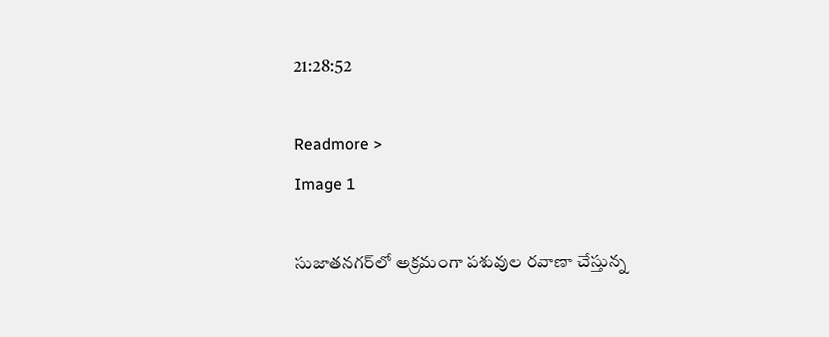21:28:52

Readmore >
Image 1

సుజాతనగర్‌లో అక్రమంగా పశువుల రవాణా చేస్తున్న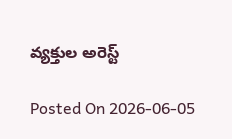వ్యక్తుల అరెస్ట్

Posted On 2026-06-05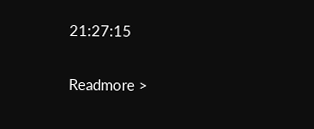21:27:15

Readmore >